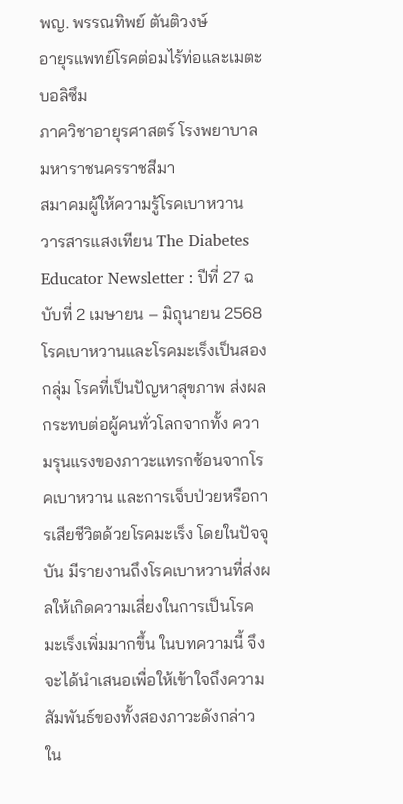พญ. พรรณทิพย์ ตันติวงษ์
อายุรแพทย์โรคต่อมไร้ท่อและเมตะบอลิซึม
ภาควิชาอายุรศาสตร์ โรงพยาบาลมหาราชนครราชสีมา
สมาคมผู้ให้ความรู้โรคเบาหวาน
วารสารแสงเทียน The Diabetes Educator Newsletter : ปีที่ 27 ฉบับที่ 2 เมษายน – มิถุนายน 2568
โรคเบาหวานและโรคมะเร็งเป็นสองกลุ่ม โรคที่เป็นปัญหาสุขภาพ ส่งผลกระทบต่อผู้คนทั่วโลกจากทั้ง ความรุนแรงของภาวะแทรกซ้อนจากโรคเบาหวาน และการเจ็บป่วยหรือการเสียชีวิตด้วยโรคมะเร็ง โดยในปัจจุบัน มีรายงานถึงโรคเบาหวานที่ส่งผลให้เกิดความเสี่ยงในการเป็นโรคมะเร็งเพิ่มมากขึ้น ในบทความนี้ จึงจะได้นำเสนอเพื่อให้เข้าใจถึงความสัมพันธ์ของทั้งสองภาวะดังกล่าว ใน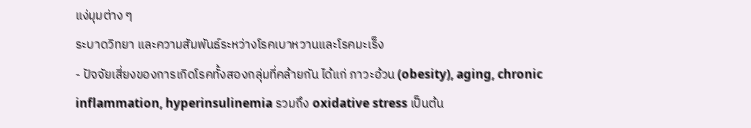แง่มุมต่าง ๆ
ระบาดวิทยา และความสัมพันธ์ระหว่างโรคเบาหวานและโรคมะเร็ง
- ปัจจัยเสี่ยงของการเกิดโรคทั้งสองกลุ่มที่คล้ายกัน ได้แก่ ภาวะอ้วน (obesity), aging, chronic inflammation, hyperinsulinemia รวมถึง oxidative stress เป็นต้น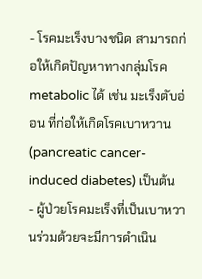- โรคมะเร็งบางชนิด สามารถก่อให้เกิดปัญหาทางกลุ่มโรค metabolic ได้ เช่น มะเร็งตับอ่อน ที่ก่อให้เกิดโรคเบาหวาน (pancreatic cancer-induced diabetes) เป็นต้น
- ผู้ป่วยโรคมะเร็งที่เป็นเบาหวานร่วมด้วยจะมีการดำเนิน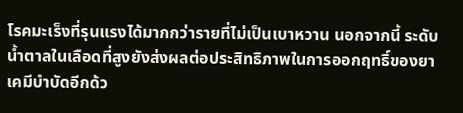โรคมะเร็งที่รุนแรงได้มากกว่ารายที่ไม่เป็นเบาหวาน นอกจากนี้ ระดับน้ำตาลในเลือดที่สูงยังส่งผลต่อประสิทธิภาพในการออกฤทธิ์ของยาเคมีบำบัดอีกด้ว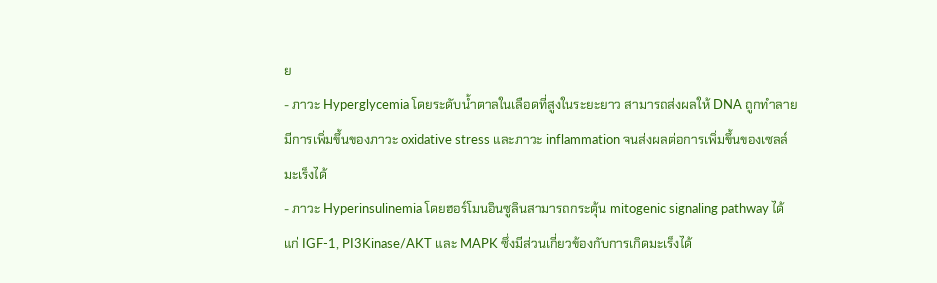ย
- ภาวะ Hyperglycemia โดยระดับน้ำตาลในเลือดที่สูงในระยะยาว สามารถส่งผลให้ DNA ถูกทำลาย มีการเพิ่มขึ้นของภาวะ oxidative stress และภาวะ inflammation จนส่งผลต่อการเพิ่มขึ้นของเซลล์มะเร็งได้
- ภาวะ Hyperinsulinemia โดยฮอร์โมนอินซูลินสามารถกระตุ้น mitogenic signaling pathway ได้แก่ IGF-1, PI3Kinase/AKT และ MAPK ซึ่งมีส่วนเกี่ยวข้องกับการเกิดมะเร็งได้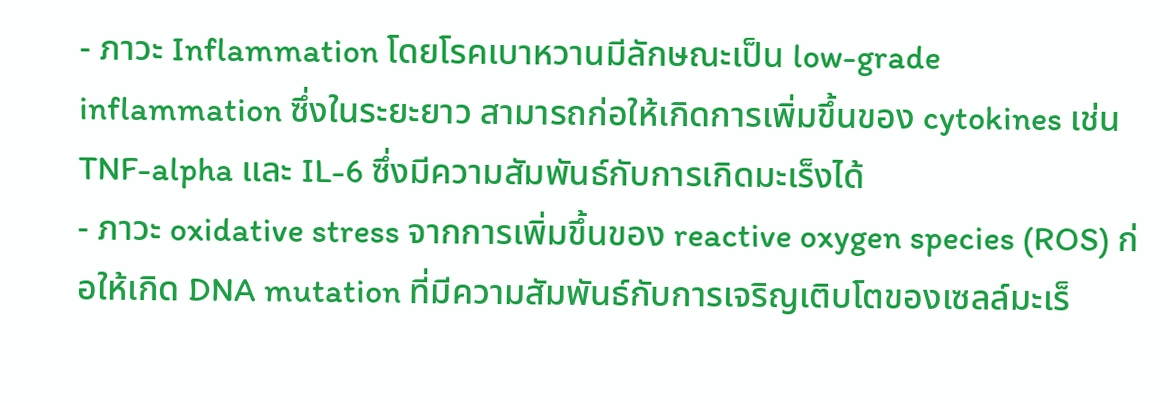- ภาวะ Inflammation โดยโรคเบาหวานมีลักษณะเป็น low-grade inflammation ซึ่งในระยะยาว สามารถก่อให้เกิดการเพิ่มขึ้นของ cytokines เช่น TNF-alpha และ IL-6 ซึ่งมีความสัมพันธ์กับการเกิดมะเร็งได้
- ภาวะ oxidative stress จากการเพิ่มขึ้นของ reactive oxygen species (ROS) ก่อให้เกิด DNA mutation ที่มีความสัมพันธ์กับการเจริญเติบโตของเซลล์มะเร็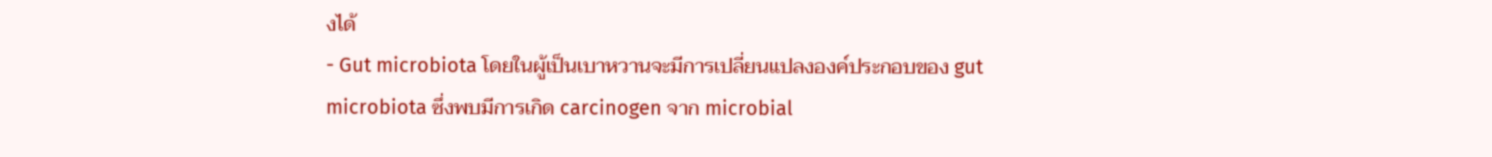งได้
- Gut microbiota โดยในผู้เป็นเบาหวานจะมีการเปลี่ยนแปลงองค์ประกอบของ gut microbiota ซึ่งพบมีการเกิด carcinogen จาก microbial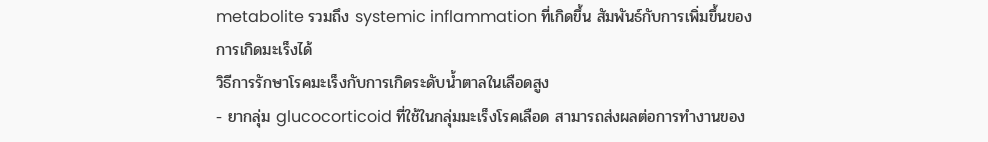metabolite รวมถึง systemic inflammation ที่เกิดขึ้น สัมพันธ์กับการเพิ่มขึ้นของการเกิดมะเร็งได้
วิธีการรักษาโรคมะเร็งกับการเกิดระดับน้ำตาลในเลือดสูง
- ยากลุ่ม glucocorticoid ที่ใช้ในกลุ่มมะเร็งโรคเลือด สามารถส่งผลต่อการทำงานของ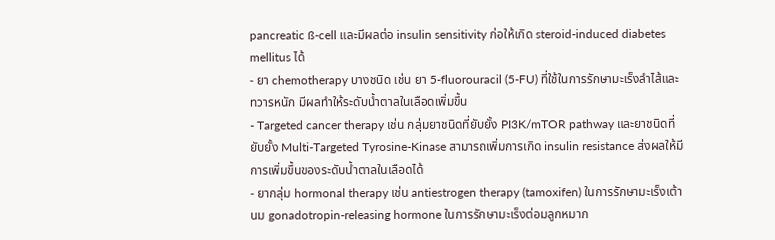pancreatic ß-cell และมีผลต่อ insulin sensitivity ก่อให้เกิด steroid-induced diabetes mellitus ได้
- ยา chemotherapy บางชนิด เช่น ยา 5-fluorouracil (5-FU) ที่ใช้ในการรักษามะเร็งลำไส้และทวารหนัก มีผลทำให้ระดับน้ำตาลในเลือดเพิ่มขึ้น
- Targeted cancer therapy เช่น กลุ่มยาชนิดที่ยับยั้ง PI3K/mTOR pathway และยาชนิดที่ยับยั้ง Multi-Targeted Tyrosine-Kinase สามารถเพิ่มการเกิด insulin resistance ส่งผลให้มีการเพิ่มขึ้นของระดับน้ำตาลในเลือดได้
- ยากลุ่ม hormonal therapy เช่น antiestrogen therapy (tamoxifen) ในการรักษามะเร็งเต้านม gonadotropin-releasing hormone ในการรักษามะเร็งต่อมลูกหมาก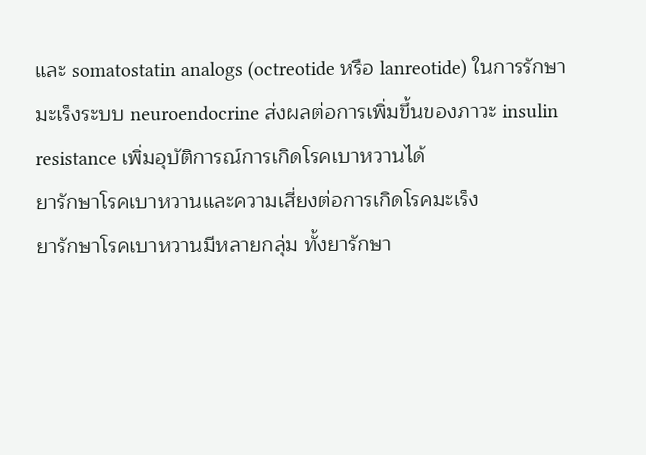และ somatostatin analogs (octreotide หรือ lanreotide) ในการรักษามะเร็งระบบ neuroendocrine ส่งผลต่อการเพิ่มขึ้นของภาวะ insulin resistance เพิ่มอุบัติการณ์การเกิดโรคเบาหวานได้
ยารักษาโรคเบาหวานและความเสี่ยงต่อการเกิดโรคมะเร็ง
ยารักษาโรคเบาหวานมีหลายกลุ่ม ทั้งยารักษา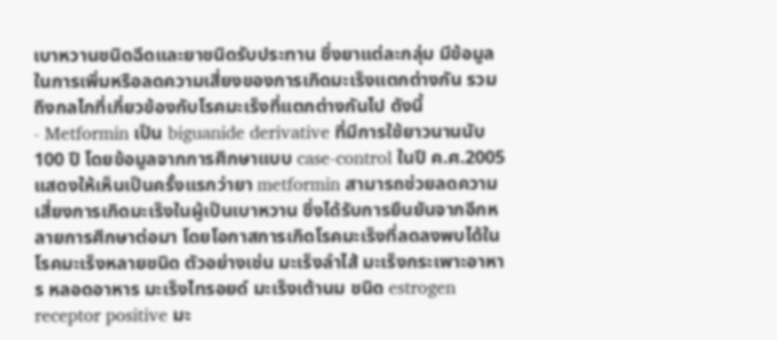เบาหวานชนิดฉีดและยาชนิดรับประทาน ซึ่งยาแต่ละกลุ่ม มีข้อมูลในการเพิ่มหรือลดความเสี่ยงของการเกิดมะเร็งแตกต่างกัน รวมถึงกลไกที่เกี่ยวข้องกับโรคมะเร็งที่แตกต่างกันไป ดังนี้
- Metformin เป็น biguanide derivative ที่มีการใช้ยาวนานนับ 100 ปี โดยข้อมูลจากการศึกษาแบบ case-control ในปี ค.ศ.2005 แสดงให้เห็นเป็นครั้งแรกว่ายา metformin สามารถช่วยลดความเสี่ยงการเกิดมะเร็งในผู้เป็นเบาหวาน ซึ่งได้รับการยืนยันจากอีกหลายการศึกษาต่อมา โดยโอกาสการเกิดโรคมะเร็งที่ลดลงพบได้ในโรคมะเร็งหลายชนิด ตัวอย่างเช่น มะเร็งลำไส้ มะเร็งกระเพาะอาหาร หลอดอาหาร มะเร็งไทรอยด์ มะเร็งเต้านม ชนิด estrogen receptor positive มะ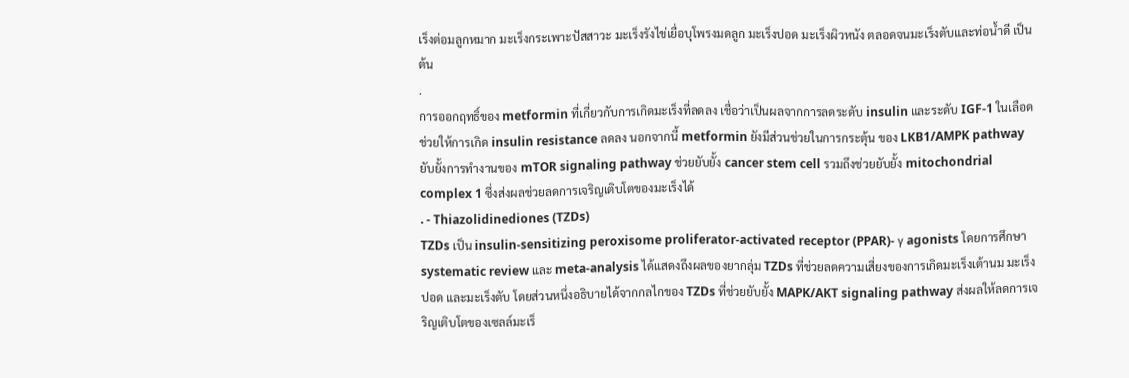เร็งต่อมลูกหมาก มะเร็งกระเพาะปัสสาวะ มะเร็งรังไข่เยื่อบุโพรงมดลูก มะเร็งปอด มะเร็งผิวหนัง ตลอดจนมะเร็งตับและท่อน้ำดี เป็นต้น
.
การออกฤทธิ์ของ metformin ที่เกี่ยวกับการเกิดมะเร็งที่ลดลง เชื่อว่าเป็นผลจากการลดระดับ insulin และระดับ IGF-1 ในเลือด ช่วยให้การเกิด insulin resistance ลดลง นอกจากนี้ metformin ยังมีส่วนช่วยในการกระตุ้น ของ LKB1/AMPK pathway ยับยั้งการทำงานของ mTOR signaling pathway ช่วยยับยั้ง cancer stem cell รวมถึงช่วยยับยั้ง mitochondrial complex 1 ซึ่งส่งผลช่วยลดการเจริญเติบโตของมะเร็งได้
. - Thiazolidinediones (TZDs)
TZDs เป็น insulin-sensitizing peroxisome proliferator-activated receptor (PPAR)- γ agonists โดยการศึกษา systematic review และ meta-analysis ได้แสดงถึงผลของยากลุ่ม TZDs ที่ช่วยลดความเสี่ยงของการเกิดมะเร็งเต้านม มะเร็งปอด และมะเร็งตับ โดยส่วนหนึ่งอธิบายได้จากกลไกของ TZDs ที่ช่วยยับยั้ง MAPK/AKT signaling pathway ส่งผลให้ลดการเจริญเติบโตของเซลล์มะเร็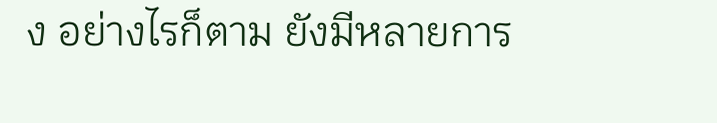ง อย่างไรก็ตาม ยังมีหลายการ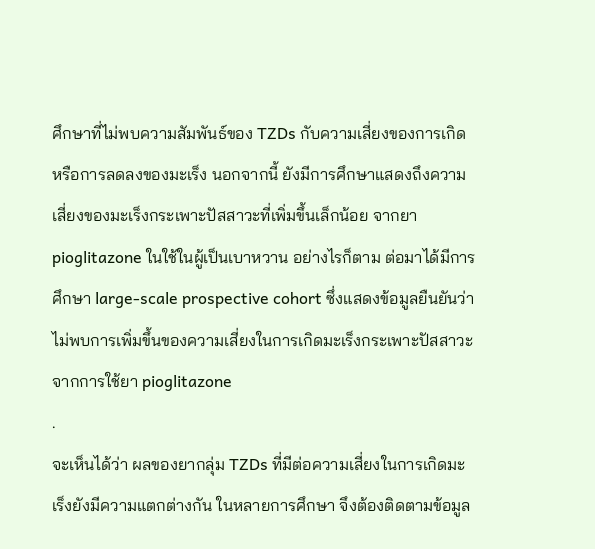ศึกษาที่ไม่พบความสัมพันธ์ของ TZDs กับความเสี่ยงของการเกิดหรือการลดลงของมะเร็ง นอกจากนี้ ยังมีการศึกษาแสดงถึงความเสี่ยงของมะเร็งกระเพาะปัสสาวะที่เพิ่มขึ้นเล็กน้อย จากยา pioglitazone ในใช้ในผู้เป็นเบาหวาน อย่างไรก็ตาม ต่อมาได้มีการศึกษา large-scale prospective cohort ซึ่งแสดงข้อมูลยืนยันว่า ไม่พบการเพิ่มขึ้นของความเสี่ยงในการเกิดมะเร็งกระเพาะปัสสาวะจากการใช้ยา pioglitazone
.
จะเห็นได้ว่า ผลของยากลุ่ม TZDs ที่มีต่อความเสี่ยงในการเกิดมะเร็งยังมีความแตกต่างกัน ในหลายการศึกษา จึงต้องติดตามข้อมูล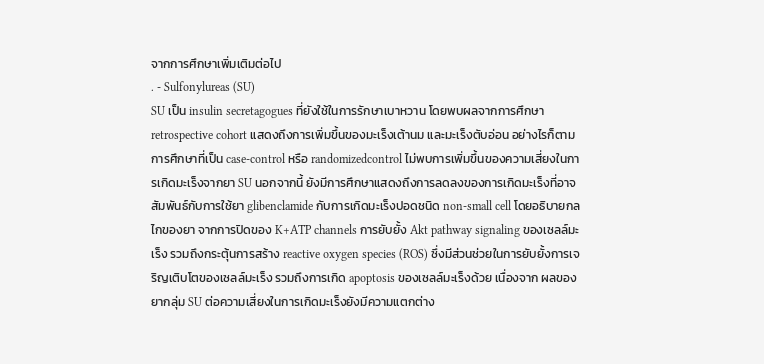จากการศึกษาเพิ่มเติมต่อไป
. - Sulfonylureas (SU)
SU เป็น insulin secretagogues ที่ยังใช้ในการรักษาเบาหวาน โดยพบผลจากการศึกษา retrospective cohort แสดงถึงการเพิ่มขึ้นของมะเร็งเต้านม และมะเร็งตับอ่อน อย่างไรก็ตาม การศึกษาที่เป็น case-control หรือ randomizedcontrol ไม่พบการเพิ่มขึ้นของความเสี่ยงในการเกิดมะเร็งจากยา SU นอกจากนี้ ยังมีการศึกษาแสดงถึงการลดลงของการเกิดมะเร็งที่อาจสัมพันธ์กับการใช้ยา glibenclamide กับการเกิดมะเร็งปอดชนิด non-small cell โดยอธิบายกลไกของยา จากการปิดของ K+ATP channels การยับยั้ง Akt pathway signaling ของเซลล์มะเร็ง รวมถึงกระตุ้นการสร้าง reactive oxygen species (ROS) ซึ่งมีส่วนช่วยในการยับยั้งการเจริญเติบโตของเซลล์มะเร็ง รวมถึงการเกิด apoptosis ของเซลล์มะเร็งด้วย เนื่องจาก ผลของยากลุ่ม SU ต่อความเสี่ยงในการเกิดมะเร็งยังมีความแตกต่าง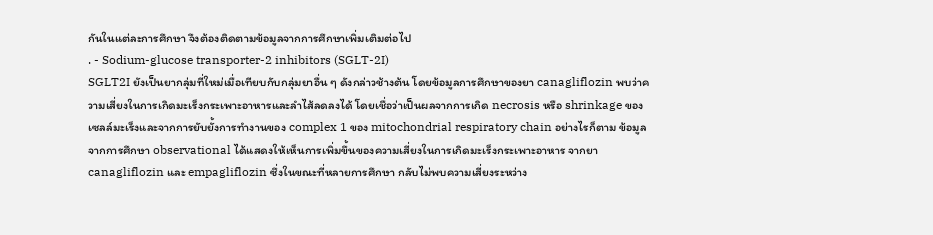กันในแต่ละการศึกษา จึงต้องติดตามข้อมูลจากการศึกษาเพิ่มเติมต่อไป
. - Sodium-glucose transporter-2 inhibitors (SGLT-2I)
SGLT2I ยังเป็นยากลุ่มที่ใหม่เมื่อเทียบกับกลุ่มยาอื่น ๆ ดังกล่าวช้างต้น โดยข้อมูลการศึกษาของยา canagliflozin พบว่าความเสี่ยงในการเกิดมะเร็งกระเพาะอาหารและลำไส้ลดลงได้ โดยเชื่อว่าเป็นผลจากการเกิด necrosis หรือ shrinkage ของเซลล์มะเร็งและจากการยับยั้งการทำงานของ complex 1 ของ mitochondrial respiratory chain อย่างไรก็ตาม ข้อมูลจากการศึกษา observational ได้แสดงให้เห็นการเพิ่มขึ้นของความเสี่ยงในการเกิดมะเร็งกระเพาะอาหาร จากยา canagliflozin และ empagliflozin ซึ่งในขณะที่หลายการศึกษา กลับไม่พบความเสี่ยงระหว่าง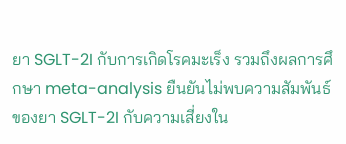ยา SGLT-2I กับการเกิดโรคมะเร็ง รวมถึงผลการศึกษา meta-analysis ยืนยันไม่พบความสัมพันธ์ของยา SGLT-2I กับความเสี่ยงใน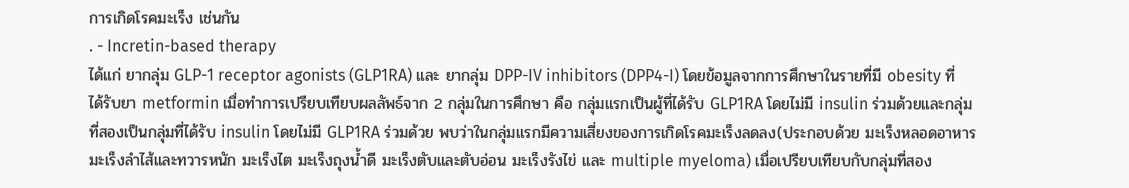การเกิดโรคมะเร็ง เช่นกัน
. - Incretin-based therapy
ได้แก่ ยากลุ่ม GLP-1 receptor agonists (GLP1RA) และ ยากลุ่ม DPP-IV inhibitors (DPP4-I) โดยข้อมูลจากการศึกษาในรายที่มี obesity ที่ได้รับยา metformin เมื่อทำการเปรียบเทียบผลลัพธ์จาก 2 กลุ่มในการศึกษา คือ กลุ่มแรกเป็นผู้ที่ได้รับ GLP1RA โดยไม่มี insulin ร่วมด้วยและกลุ่มที่สองเป็นกลุ่มที่ได้รับ insulin โดยไม่มี GLP1RA ร่วมด้วย พบว่าในกลุ่มแรกมีความเสี่ยงของการเกิดโรคมะเร็งลดลง(ประกอบด้วย มะเร็งหลอดอาหาร มะเร็งลำไส้และทวารหนัก มะเร็งไต มะเร็งถุงน้ำดี มะเร็งตับและตับอ่อน มะเร็งรังไข่ และ multiple myeloma) เมื่อเปรียบเทียบกับกลุ่มที่สอง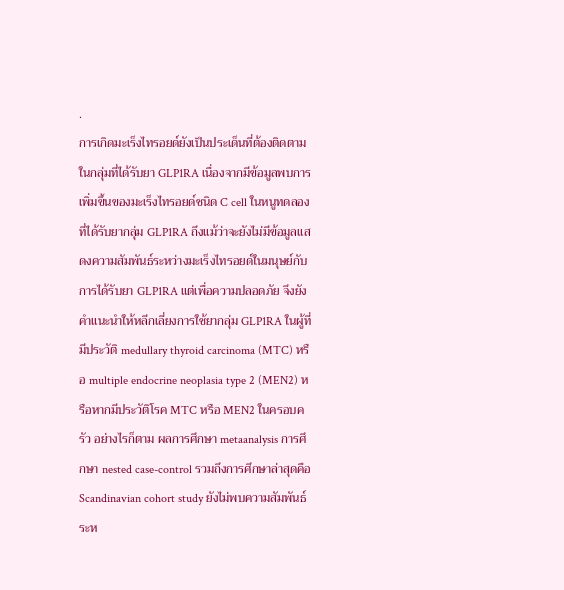.
การเกิดมะเร็งไทรอยด์ยังเป็นประเด็นที่ต้องติดตามในกลุ่มที่ได้รับยา GLP1RA เนื่องจากมีข้อมูลพบการเพิ่มขึ้นของมะเร็งไทรอยด์ชนิด C cell ในหนูทดลองที่ได้รับยากลุ่ม GLP1RA ถึงแม้ว่าจะยังไม่มีข้อมูลแสดงความสัมพันธ์ระหว่างมะเร็งไทรอยด์ในมนุษย์กับการได้รับยา GLP1RA แต่เพื่อความปลอดภัย จึงยังคำแนะนำให้หลีกเลี่ยงการใช้ยากลุ่ม GLP1RA ในผู้ที่มีประวัติ medullary thyroid carcinoma (MTC) หรือ multiple endocrine neoplasia type 2 (MEN2) หรือหากมีประวัติโรค MTC หรือ MEN2 ในครอบครัว อย่างไรก็ตาม ผลการศึกษา metaanalysis การศึกษา nested case-control รวมถึงการศึกษาล่าสุดคือ Scandinavian cohort study ยังไม่พบความสัมพันธ์ระห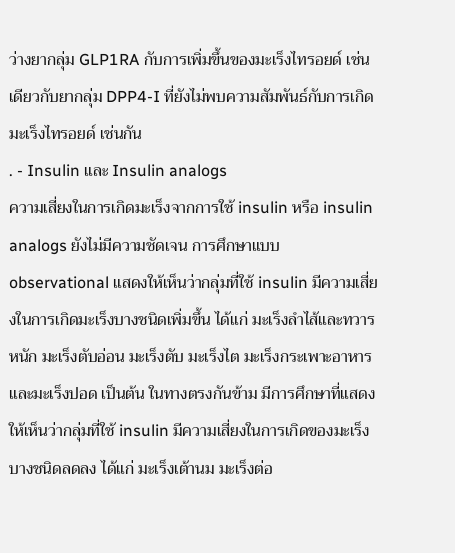ว่างยากลุ่ม GLP1RA กับการเพิ่มขึ้นของมะเร็งไทรอยด์ เช่นเดียวกับยากลุ่ม DPP4-I ที่ยังไม่พบความสัมพันธ์กับการเกิดมะเร็งไทรอยด์ เช่นกัน
. - Insulin และ Insulin analogs
ความเสี่ยงในการเกิดมะเร็งจากการใช้ insulin หรือ insulin analogs ยังไม่มีความชัดเจน การศึกษาแบบ observational แสดงให้เห็นว่ากลุ่มที่ใช้ insulin มีความเสี่ยงในการเกิดมะเร็งบางชนิดเพิ่มขึ้น ได้แก่ มะเร็งลำไส้และทวารหนัก มะเร็งตับอ่อน มะเร็งตับ มะเร็งไต มะเร็งกระเพาะอาหาร และมะเร็งปอด เป็นต้น ในทางตรงกันข้าม มีการศึกษาที่แสดงให้เห็นว่ากลุ่มที่ใช้ insulin มีความเสี่ยงในการเกิดของมะเร็งบางชนิดลดลง ได้แก่ มะเร็งเต้านม มะเร็งต่อ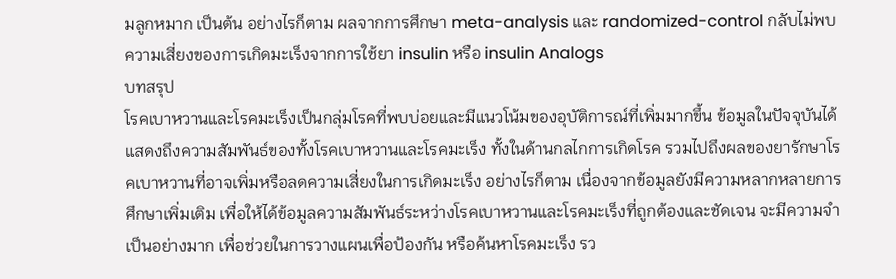มลูกหมาก เป็นต้น อย่างไรก็ตาม ผลจากการศึกษา meta-analysis และ randomized-control กลับไม่พบความเสี่ยงของการเกิดมะเร็งจากการใช้ยา insulin หรือ insulin Analogs
บทสรุป
โรคเบาหวานและโรคมะเร็งเป็นกลุ่มโรคที่พบบ่อยและมีแนวโน้มของอุบัติการณ์ที่เพิ่มมากขึ้น ข้อมูลในปัจจุบันได้แสดงถึงความสัมพันธ์ของทั้งโรคเบาหวานและโรคมะเร็ง ทั้งในด้านกลไกการเกิดโรค รวมไปถึงผลของยารักษาโรคเบาหวานที่อาจเพิ่มหรือลดความเสี่ยงในการเกิดมะเร็ง อย่างไรก็ตาม เนื่องจากข้อมูลยังมีความหลากหลายการศึกษาเพิ่มเติม เพื่อให้ได้ข้อมูลความสัมพันธ์ระหว่างโรคเบาหวานและโรคมะเร็งที่ถูกต้องและชัดเจน จะมีความจำเป็นอย่างมาก เพื่อช่วยในการวางแผนเพื่อป้องกัน หรือค้นหาโรคมะเร็ง รว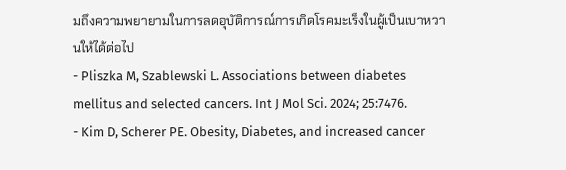มถึงความพยายามในการลดอุบัติการณ์การเกิดโรคมะเร็งในผู้เป็นเบาหวานให้ได้ต่อไป
- Pliszka M, Szablewski L. Associations between diabetes mellitus and selected cancers. Int J Mol Sci. 2024; 25:7476.
- Kim D, Scherer PE. Obesity, Diabetes, and increased cancer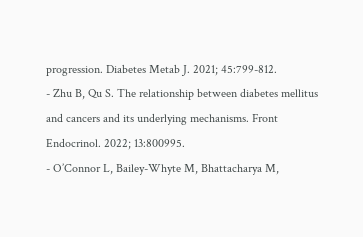progression. Diabetes Metab J. 2021; 45:799-812.
- Zhu B, Qu S. The relationship between diabetes mellitus and cancers and its underlying mechanisms. Front Endocrinol. 2022; 13:800995.
- O’Connor L, Bailey-Whyte M, Bhattacharya M,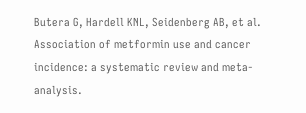Butera G, Hardell KNL, Seidenberg AB, et al. Association of metformin use and cancer incidence: a systematic review and meta-analysis.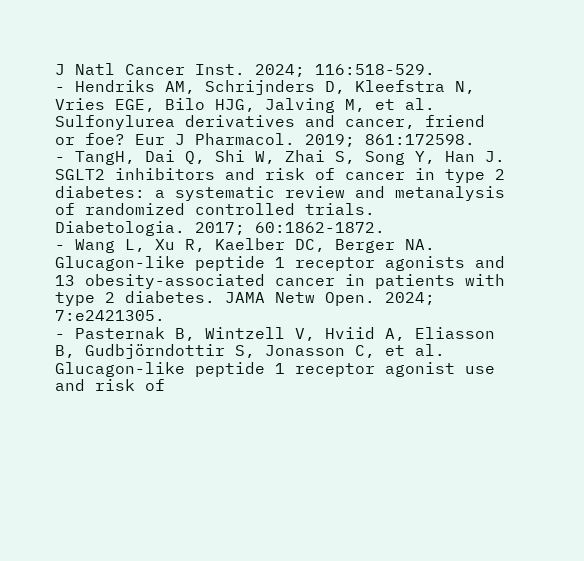J Natl Cancer Inst. 2024; 116:518-529.
- Hendriks AM, Schrijnders D, Kleefstra N, Vries EGE, Bilo HJG, Jalving M, et al. Sulfonylurea derivatives and cancer, friend or foe? Eur J Pharmacol. 2019; 861:172598.
- TangH, Dai Q, Shi W, Zhai S, Song Y, Han J. SGLT2 inhibitors and risk of cancer in type 2 diabetes: a systematic review and metanalysis of randomized controlled trials. Diabetologia. 2017; 60:1862-1872.
- Wang L, Xu R, Kaelber DC, Berger NA. Glucagon-like peptide 1 receptor agonists and 13 obesity-associated cancer in patients with type 2 diabetes. JAMA Netw Open. 2024; 7:e2421305.
- Pasternak B, Wintzell V, Hviid A, Eliasson B, Gudbjörndottir S, Jonasson C, et al. Glucagon-like peptide 1 receptor agonist use and risk of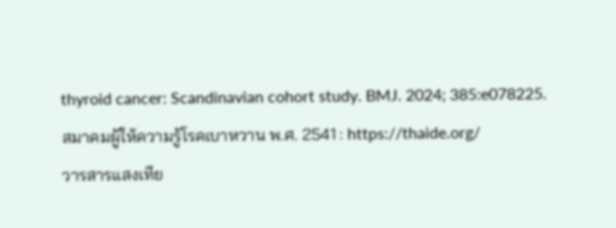thyroid cancer: Scandinavian cohort study. BMJ. 2024; 385:e078225.
สมาคมผู้ให้ความรู้โรคเบาหวาน พ.ศ. 2541 : https://thaide.org/
วารสารแสงเทีย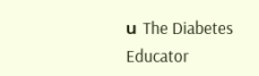น The Diabetes Educator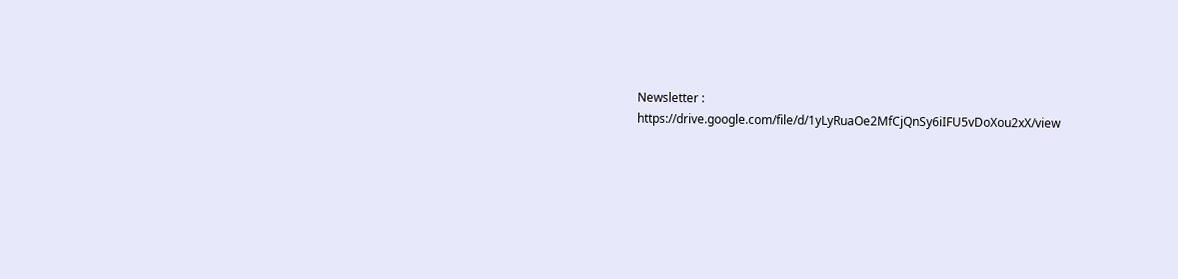Newsletter :
https://drive.google.com/file/d/1yLyRuaOe2MfCjQnSy6iIFU5vDoXou2xX/view